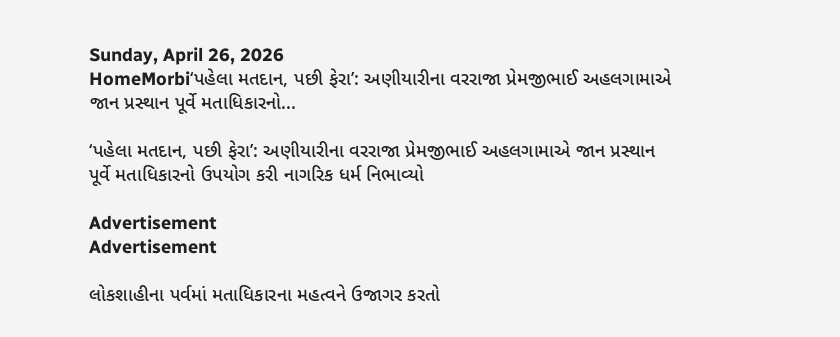Sunday, April 26, 2026
HomeMorbi‘પહેલા મતદાન, પછી ફેરા’: અણીયારીના વરરાજા પ્રેમજીભાઈ અહલગામાએ જાન પ્રસ્થાન પૂર્વે મતાધિકારનો...

‘પહેલા મતદાન, પછી ફેરા’: અણીયારીના વરરાજા પ્રેમજીભાઈ અહલગામાએ જાન પ્રસ્થાન પૂર્વે મતાધિકારનો ઉપયોગ કરી નાગરિક ધર્મ નિભાવ્યો

Advertisement
Advertisement

લોકશાહીના પર્વમાં મતાધિકારના મહત્વને ઉજાગર કરતો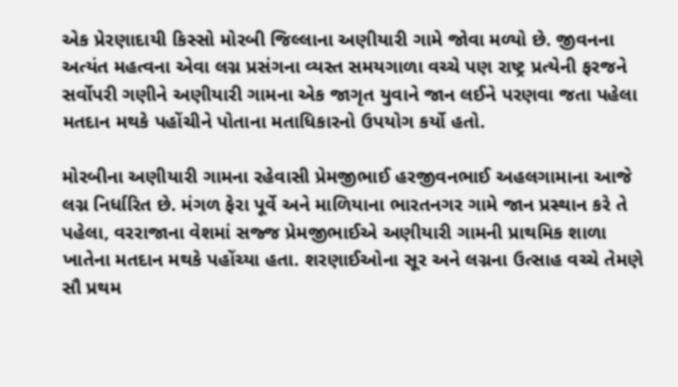એક પ્રેરણાદાયી કિસ્સો મોરબી જિલ્લાના અણીયારી ગામે જોવા મળ્યો છે. જીવનના અત્યંત મહત્વના એવા લગ્ન પ્રસંગના વ્યસ્ત સમયગાળા વચ્ચે પણ રાષ્ટ્ર પ્રત્યેની ફરજને સર્વોપરી ગણીને અણીયારી ગામના એક જાગૃત યુવાને જાન લઈને પરણવા જતા પહેલા મતદાન મથકે પહોંચીને પોતાના મતાધિકારનો ઉપયોગ કર્યો હતો.

મોરબીના અણીયારી ગામના રહેવાસી પ્રેમજીભાઈ હરજીવનભાઈ અહલગામાના આજે લગ્ન નિર્ધારિત છે. મંગળ ફેરા પૂર્વે અને માળિયાના ભારતનગર ગામે જાન પ્રસ્થાન કરે તે પહેલા, વરરાજાના વેશમાં સજ્જ પ્રેમજીભાઈએ અણીયારી ગામની પ્રાથમિક શાળા ખાતેના મતદાન મથકે પહોંચ્યા હતા. શરણાઈઓના સૂર અને લગ્નના ઉત્સાહ વચ્ચે તેમણે સૌ પ્રથમ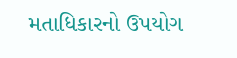મતાધિકારનો ઉપયોગ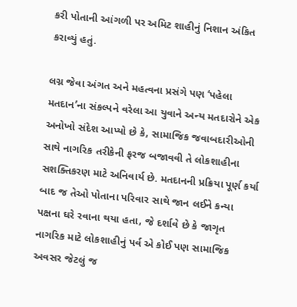કરી પોતાની આંગળી પર અમિટ શાહીનું નિશાન અંકિત કરાવ્યું હતું.

લગ્ન જેવા અંગત અને મહત્વના પ્રસંગે પણ ‘પહેલા મતદાન’ના સંકલ્પને વરેલા આ યુવાને અન્ય મતદારોને એક અનોખો સંદેશ આપ્યો છે કે, સામાજિક જવાબદારીઓની સાથે નાગરિક તરીકેની ફરજ બજાવવી તે લોકશાહીના સશક્તિકરણ માટે અનિવાર્ય છે. મતદાનની પ્રક્રિયા પૂર્ણ કર્યા બાદ જ તેઓ પોતાના પરિવાર સાથે જાન લઈને કન્યા પક્ષના ઘરે રવાના થયા હતા, જે દર્શાવે છે કે જાગૃત નાગરિક માટે લોકશાહીનું પર્વ એ કોઈ પણ સામાજિક અવસર જેટલું જ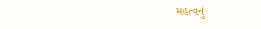મહત્વનું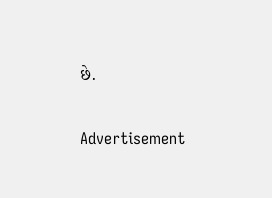છે.

Advertisement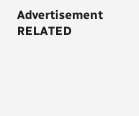Advertisement
RELATED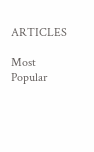ARTICLES

Most Popular